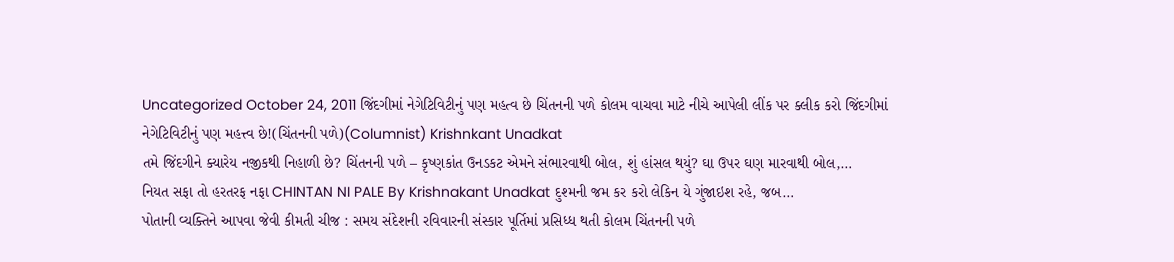Uncategorized October 24, 2011 જિંદગીમાં નેગેટિવિટીનું પણ મહત્વ છે ચિંતનની પળે કોલમ વાચવા માટે નીચે આપેલી લીંક પર ક્લીક કરો જિંદગીમાં નેગેટિવિટીનું પણ મહત્ત્વ છે!(ચિંતનની પળે)(Columnist) Krishnkant Unadkat
તમે જિંદગીને ક્યારેય નજીકથી નિહાળી છે? ચિંતનની પળે – કૃષ્ણકાંત ઉનડકટ એમને સંભારવાથી બોલ, શું હાંસલ થયું? ઘા ઉપર ઘણ મારવાથી બોલ,…
નિયત સફા તો હરતરફ નફા CHINTAN NI PALE By Krishnakant Unadkat દુશ્મની જમ કર કરો લેકિન યે ગુંજાઇશ રહે, જબ…
પોતાની વ્યક્તિને આપવા જેવી કીમતી ચીજ : સમય સંદેશની રવિવારની સંસ્કાર પૂર્તિમાં પ્રસિધ્ધ થતી કોલમ ચિંતનની પળે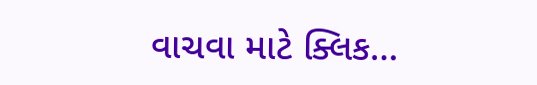વાચવા માટે ક્લિક…